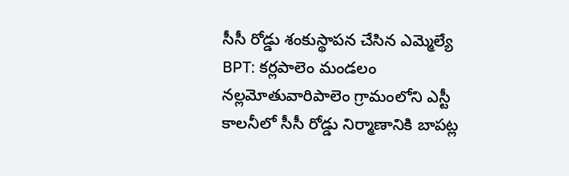సీసీ రోడ్డు శంకుస్థాపన చేసిన ఎమ్మెల్యే
BPT: కర్లపాలెం మండలం నల్లమోతువారిపాలెం గ్రామంలోని ఎస్టీ కాలనీలో సీసీ రోడ్డు నిర్మాణానికి బాపట్ల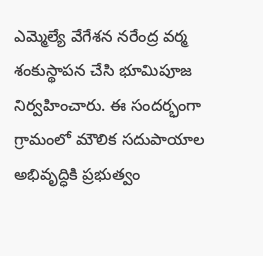ఎమ్మెల్యే వేగేశన నరేంద్ర వర్మ శంకుస్థాపన చేసి భూమిపూజ నిర్వహించారు. ఈ సందర్భంగా గ్రామంలో మౌలిక సదుపాయాల అభివృద్ధికి ప్రభుత్వం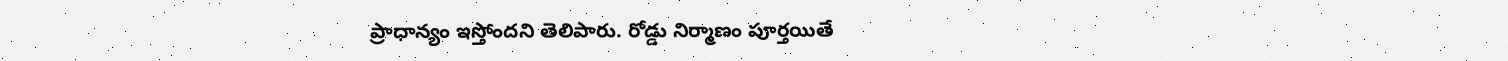ప్రాధాన్యం ఇస్తోందని తెలిపారు. రోడ్డు నిర్మాణం పూర్తయితే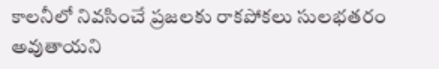కాలనీలో నివసించే ప్రజలకు రాకపోకలు సులభతరం అవుతాయని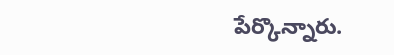పేర్కొన్నారు.